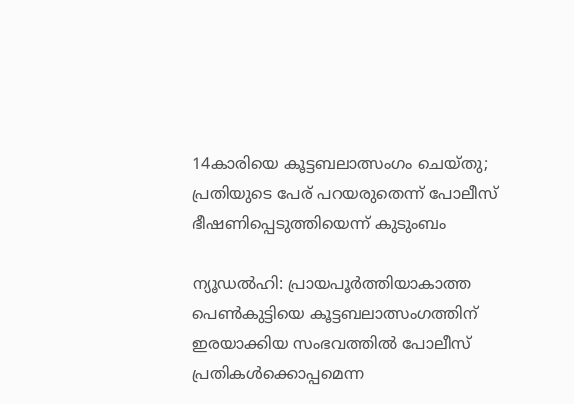14കാരിയെ കൂട്ടബലാത്സംഗം ചെയ്തു; പ്രതിയുടെ പേര് പറയരുതെന്ന് പോലീസ് ഭീഷണിപ്പെടുത്തിയെന്ന് കുടുംബം

ന്യൂഡല്‍ഹി: പ്രായപൂര്‍ത്തിയാകാത്ത പെണ്‍കുട്ടിയെ കൂട്ടബലാത്സംഗത്തിന് ഇരയാക്കിയ സംഭവത്തില്‍ പോലീസ് പ്രതികള്‍ക്കൊപ്പമെന്ന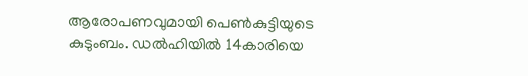ആരോപണവുമായി പെണ്‍കുട്ടിയുടെ കുടുംബം. ഡല്‍ഹിയില്‍ 14കാരിയെ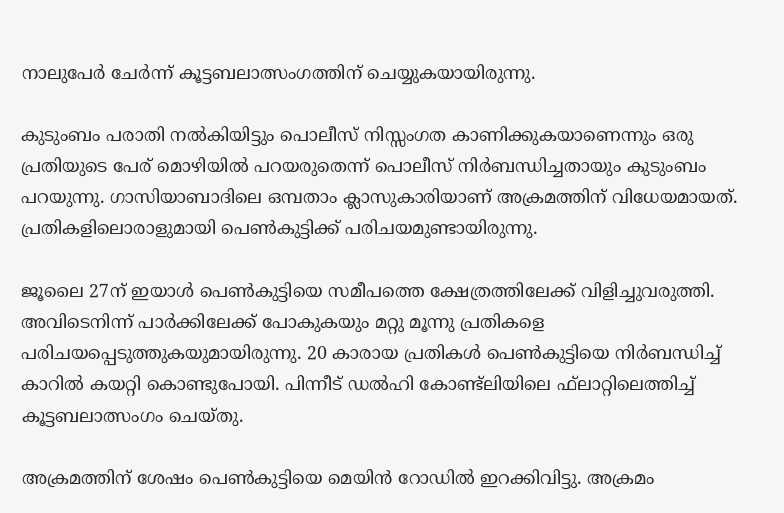നാലുപേര്‍ ചേര്‍ന്ന് കൂട്ടബലാത്സംഗത്തിന് ചെയ്യുകയായിരുന്നു.

കുടുംബം പരാതി നല്‍കിയിട്ടും പൊലീസ് നിസ്സംഗത കാണിക്കുകയാണെന്നും ഒരു പ്രതിയുടെ പേര് മൊഴിയില്‍ പറയരുതെന്ന് പൊലീസ് നിര്‍ബന്ധിച്ചതായും കുടുംബം പറയുന്നു. ഗാസിയാബാദിലെ ഒമ്പതാം ക്ലാസുകാരിയാണ് അക്രമത്തിന് വിധേയമായത്. പ്രതികളിലൊരാളുമായി പെണ്‍കുട്ടിക്ക് പരിചയമുണ്ടായിരുന്നു.

ജൂലൈ 27ന് ഇയാള്‍ പെണ്‍കുട്ടിയെ സമീപത്തെ ക്ഷേത്രത്തിലേക്ക് വിളിച്ചുവരുത്തി. അവിടെനിന്ന് പാര്‍ക്കിലേക്ക് പോകുകയും മറ്റു മൂന്നു പ്രതികളെ പരിചയപ്പെടുത്തുകയുമായിരുന്നു. 20 കാരായ പ്രതികള്‍ പെണ്‍കുട്ടിയെ നിര്‍ബന്ധിച്ച് കാറില്‍ കയറ്റി കൊണ്ടുപോയി. പിന്നീട് ഡല്‍ഹി കോണ്ട്‌ലിയിലെ ഫ്‌ലാറ്റിലെത്തിച്ച് കൂട്ടബലാത്സംഗം ചെയ്തു.

അക്രമത്തിന് ശേഷം പെണ്‍കുട്ടിയെ മെയിന്‍ റോഡില്‍ ഇറക്കിവിട്ടു. അക്രമം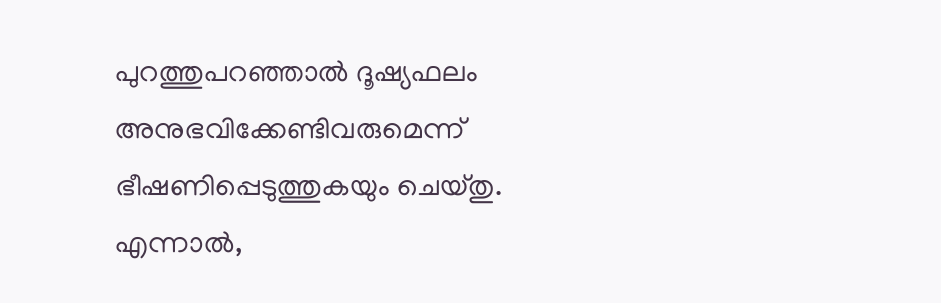പുറത്തുപറഞ്ഞാല്‍ ദൂഷ്യഫലം അനുഭവിക്കേണ്ടിവരുമെന്ന് ഭീഷണിപ്പെടുത്തുകയും ചെയ്തു. എന്നാല്‍,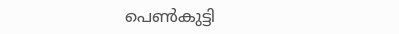പെണ്‍കുട്ടി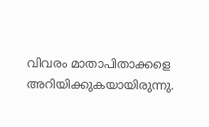വിവരം മാതാപിതാക്കളെ അറിയിക്കുകയായിരുന്നു.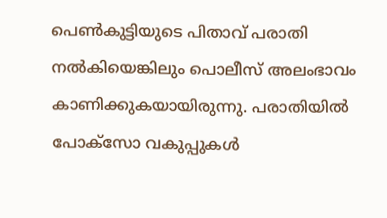പെണ്‍കുട്ടിയുടെ പിതാവ് പരാതി നല്‍കിയെങ്കിലും പൊലീസ് അലംഭാവം കാണിക്കുകയായിരുന്നു. പരാതിയില്‍ പോക്‌സോ വകുപ്പുകള്‍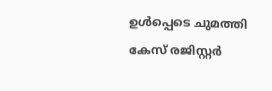ഉള്‍പ്പെടെ ചുമത്തി കേസ് രജിസ്റ്റര്‍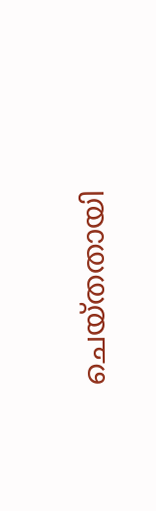ചെയ്തതായി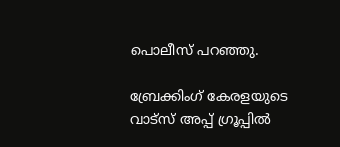പൊലീസ് പറഞ്ഞു.

ബ്രേക്കിംഗ് കേരളയുടെ വാട്സ് അപ്പ് ഗ്രൂപ്പിൽ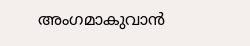അംഗമാകുവാൻ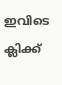ഇവിടെ ക്ലിക്ക്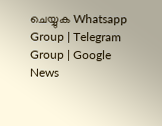ചെയ്യുക Whatsapp Group | Telegram Group | Google News